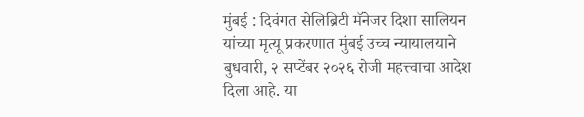मुंबई : दिवंगत सेलिब्रिटी मॅनेजर दिशा सालियन यांच्या मृत्यू प्रकरणात मुंबई उच्च न्यायालयाने बुधवारी, २ सप्टेंबर २०२६ रोजी महत्त्वाचा आदेश दिला आहे. या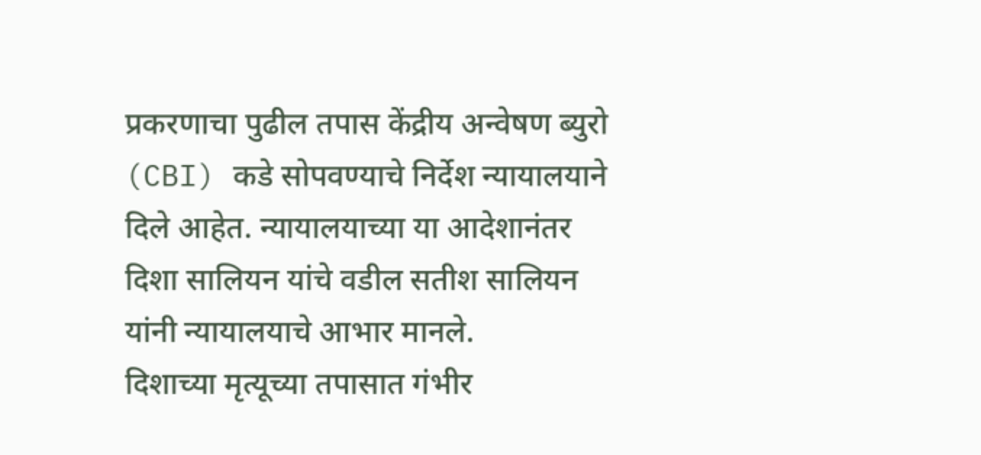प्रकरणाचा पुढील तपास केंद्रीय अन्वेषण ब्युरो (CBI) कडे सोपवण्याचे निर्देश न्यायालयाने दिले आहेत. न्यायालयाच्या या आदेशानंतर दिशा सालियन यांचे वडील सतीश सालियन यांनी न्यायालयाचे आभार मानले.
दिशाच्या मृत्यूच्या तपासात गंभीर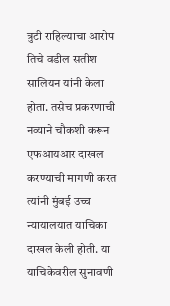त्रुटी राहिल्याचा आरोप तिचे वडील सतीश सालियन यांनी केला होता. तसेच प्रकरणाची नव्याने चौकशी करून एफआयआर दाखल करण्याची मागणी करत त्यांनी मुंबई उच्च न्यायालयात याचिका दाखल केली होती. या याचिकेवरील सुनावणी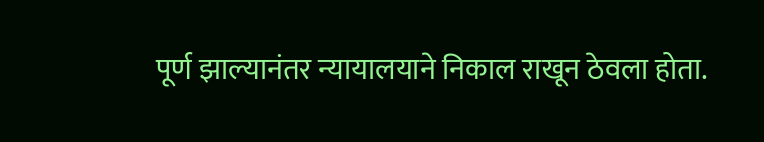पूर्ण झाल्यानंतर न्यायालयाने निकाल राखून ठेवला होता.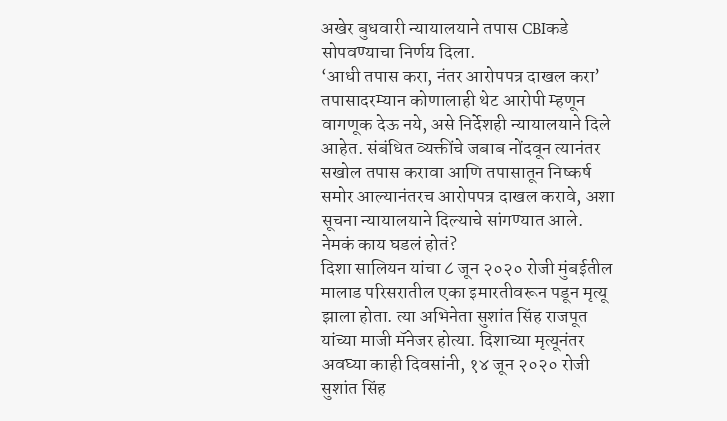अखेर बुधवारी न्यायालयाने तपास CBIकडे सोपवण्याचा निर्णय दिला.
‘आधी तपास करा, नंतर आरोपपत्र दाखल करा’
तपासादरम्यान कोणालाही थेट आरोपी म्हणून वागणूक देऊ नये, असे निर्देशही न्यायालयाने दिले आहेत. संबंधित व्यक्तींचे जबाब नोंदवून त्यानंतर सखोल तपास करावा आणि तपासातून निष्कर्ष समोर आल्यानंतरच आरोपपत्र दाखल करावे, अशा सूचना न्यायालयाने दिल्याचे सांगण्यात आले.
नेमकं काय घडलं होतं?
दिशा सालियन यांचा ८ जून २०२० रोजी मुंबईतील मालाड परिसरातील एका इमारतीवरून पडून मृत्यू झाला होता. त्या अभिनेता सुशांत सिंह राजपूत यांच्या माजी मॅनेजर होत्या. दिशाच्या मृत्यूनंतर अवघ्या काही दिवसांनी, १४ जून २०२० रोजी सुशांत सिंह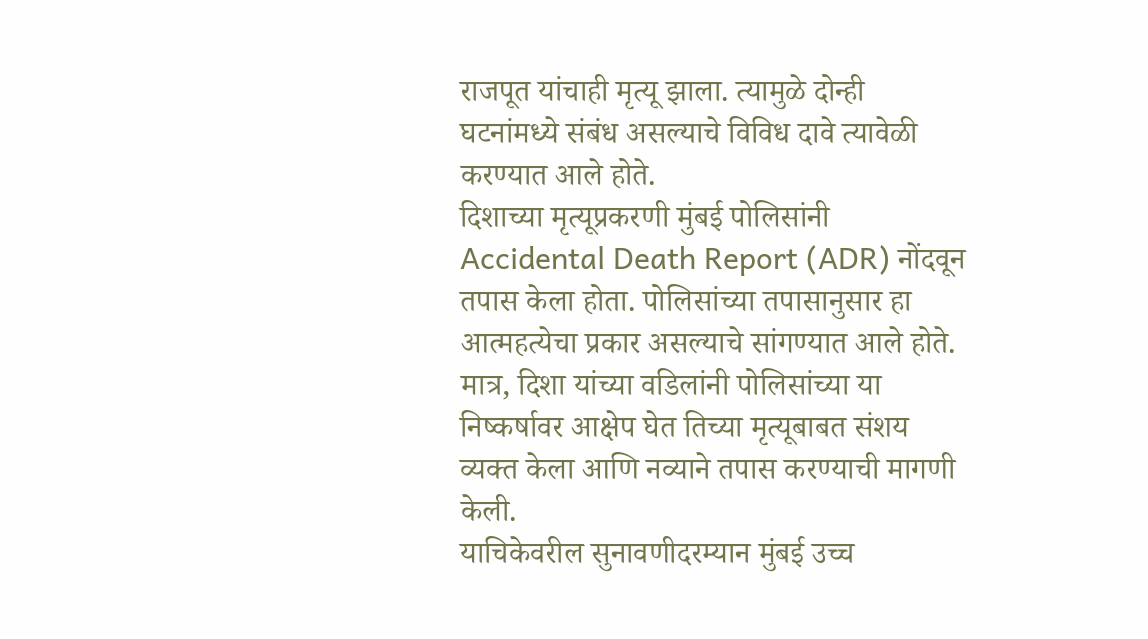राजपूत यांचाही मृत्यू झाला. त्यामुळे दोन्ही घटनांमध्ये संबंध असल्याचे विविध दावे त्यावेळी करण्यात आले होते.
दिशाच्या मृत्यूप्रकरणी मुंबई पोलिसांनी Accidental Death Report (ADR) नोंदवून तपास केला होता. पोलिसांच्या तपासानुसार हा आत्महत्येचा प्रकार असल्याचे सांगण्यात आले होते. मात्र, दिशा यांच्या वडिलांनी पोलिसांच्या या निष्कर्षावर आक्षेप घेत तिच्या मृत्यूबाबत संशय व्यक्त केला आणि नव्याने तपास करण्याची मागणी केली.
याचिकेवरील सुनावणीदरम्यान मुंबई उच्च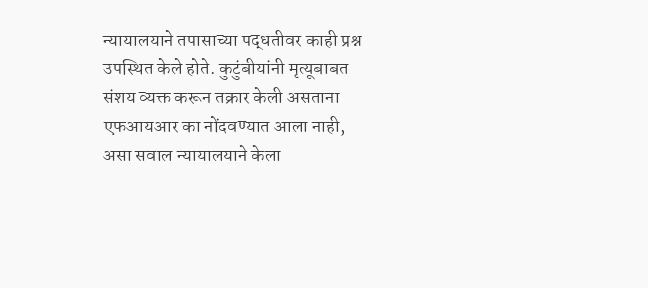न्यायालयाने तपासाच्या पद्धतीवर काही प्रश्न उपस्थित केले होते. कुटुंबीयांनी मृत्यूबाबत संशय व्यक्त करून तक्रार केली असताना एफआयआर का नोंदवण्यात आला नाही, असा सवाल न्यायालयाने केला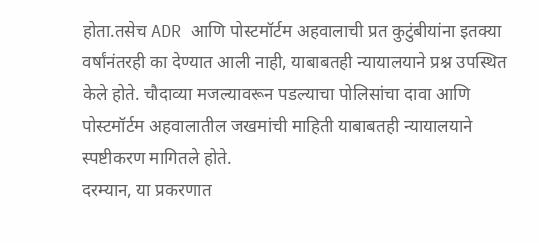होता.तसेच ADR आणि पोस्टमॉर्टम अहवालाची प्रत कुटुंबीयांना इतक्या वर्षांनंतरही का देण्यात आली नाही, याबाबतही न्यायालयाने प्रश्न उपस्थित केले होते. चौदाव्या मजल्यावरून पडल्याचा पोलिसांचा दावा आणि पोस्टमॉर्टम अहवालातील जखमांची माहिती याबाबतही न्यायालयाने स्पष्टीकरण मागितले होते.
दरम्यान, या प्रकरणात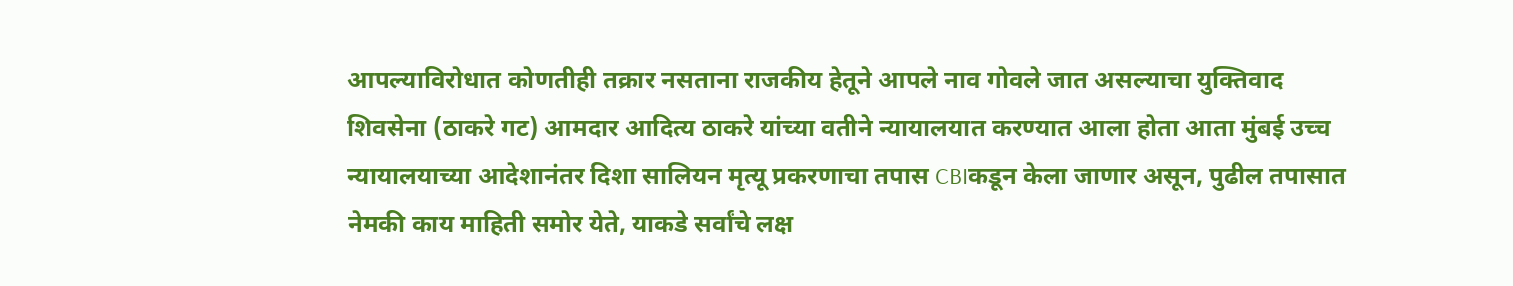आपल्याविरोधात कोणतीही तक्रार नसताना राजकीय हेतूने आपले नाव गोवले जात असल्याचा युक्तिवाद शिवसेना (ठाकरे गट) आमदार आदित्य ठाकरे यांच्या वतीने न्यायालयात करण्यात आला होता आता मुंबई उच्च न्यायालयाच्या आदेशानंतर दिशा सालियन मृत्यू प्रकरणाचा तपास CBIकडून केला जाणार असून, पुढील तपासात नेमकी काय माहिती समोर येते, याकडे सर्वांचे लक्ष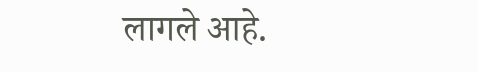लागले आहे.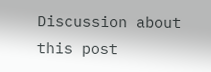Discussion about this post